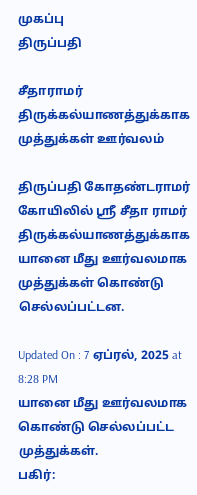முகப்பு
திருப்பதி

சீதாராமர் திருக்கல்யாணத்துக்காக முத்துக்கள் ஊர்வலம்

திருப்பதி கோதண்டராமர் கோயிலில் ஸ்ரீ சீதா ராமர் திருக்கல்யாணத்துக்காக யானை மீது ஊர்வலமாக முத்துக்கள் கொண்டு செல்லப்பட்டன.

Updated On : 7 ஏப்ரல், 2025 at 8:28 PM
யானை மீது ஊர்வலமாக கொண்டு செல்லப்பட்ட முத்துக்கள்.
பகிர்: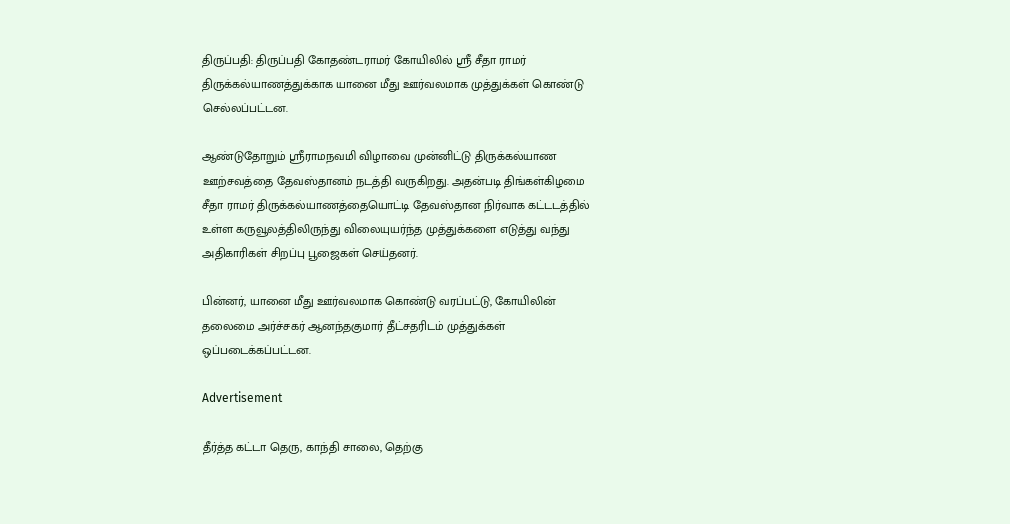திருப்பதி: திருப்பதி கோதண்டராமர் கோயிலில் ஸ்ரீ சீதா ராமர் திருக்கல்யாணத்துக்காக யானை மீது ஊர்வலமாக முத்துக்கள் கொண்டு செல்லப்பட்டன.

ஆண்டுதோறும் ஸ்ரீராமநவமி விழாவை முன்னிட்டு திருக்கல்யாண ஊற்சவத்தை தேவஸ்தானம் நடத்தி வருகிறது. அதன்படி திங்கள்கிழமை சீதா ராமர் திருக்கல்யாணத்தையொட்டி தேவஸ்தான நிர்வாக கட்டடத்தில் உள்ள கருவூலத்திலிருந்து விலையுயர்ந்த முத்துக்களை எடுத்து வந்து அதிகாரிகள் சிறப்பு பூஜைகள் செய்தனர்.

பின்னர், யானை மீது ஊர்வலமாக கொண்டு வரப்பட்டு, கோயிலின் தலைமை அர்ச்சகர் ஆனந்தகுமார் தீட்சதரிடம் முத்துக்கள் ஒப்படைக்கப்பட்டன.

Advertisement

தீர்த்த கட்டா தெரு, காந்தி சாலை, தெற்கு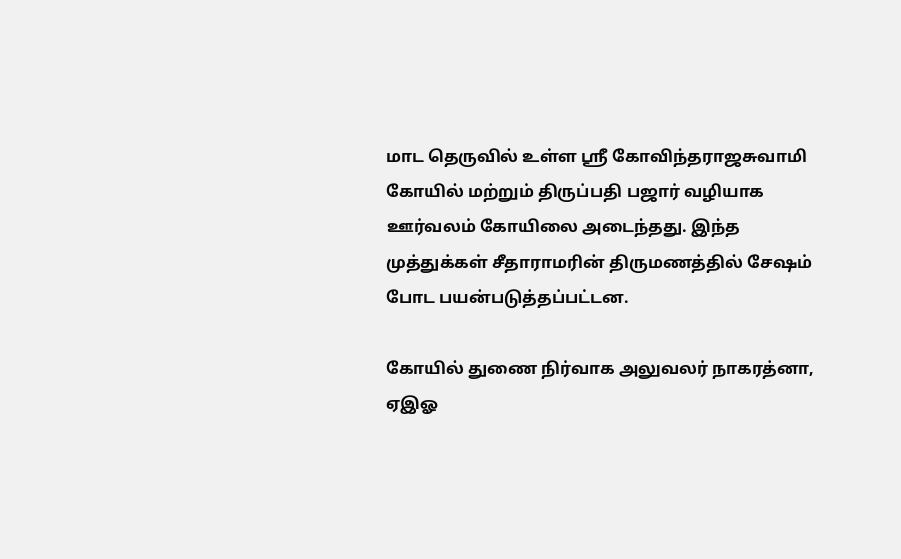மாட தெருவில் உள்ள ஸ்ரீ கோவிந்தராஜசுவாமி கோயில் மற்றும் திருப்பதி பஜார் வழியாக ஊர்வலம் கோயிலை அடைந்தது. இந்த முத்துக்கள் சீதாராமரின் திருமணத்தில் சேஷம் போட பயன்படுத்தப்பட்டன.

கோயில் துணை நிர்வாக அலுவலர் நாகரத்னா, ஏஇஓ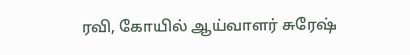ரவி, கோயில் ஆய்வாளர் சுரேஷ்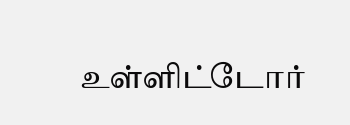உள்ளிட்டோர்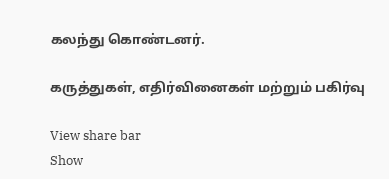கலந்து கொண்டனர்.

கருத்துகள், எதிர்வினைகள் மற்றும் பகிர்வு

View share bar
Show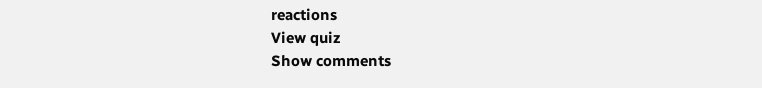reactions
View quiz
Show comments